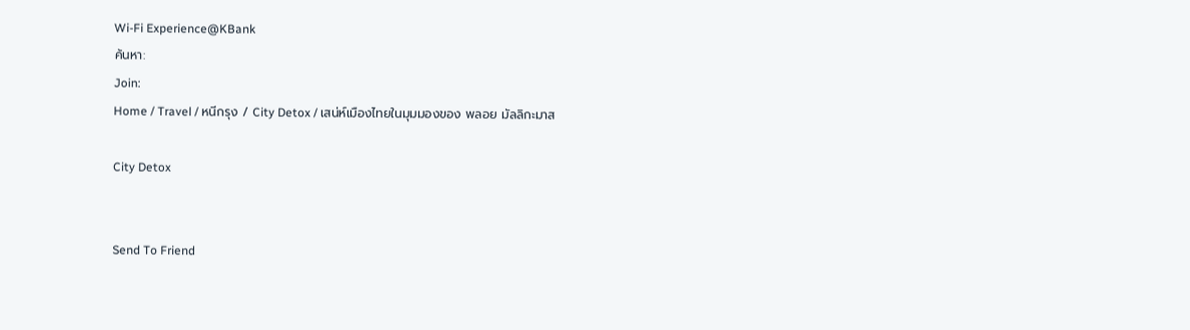Wi-Fi Experience@KBank
ค้นหา:
Join:
Home / Travel / หนีกรุง / City Detox / เสน่ห์เมืองไทยในมุมมองของ พลอย มัลลิกะมาส

City Detox


Send To Friend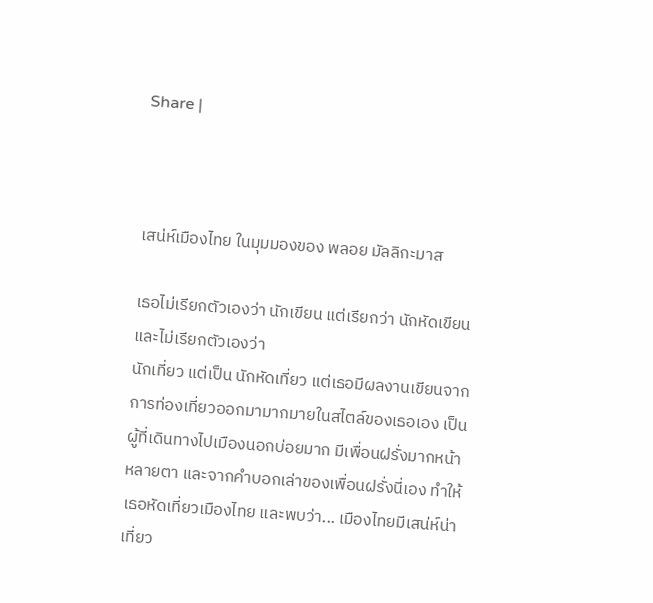Share |



เสน่ห์เมืองไทย ในมุมมองของ พลอย มัลลิกะมาส

เธอไม่เรียกตัวเองว่า นักเขียน แต่เรียกว่า นักหัดเขียน และไม่เรียกตัวเองว่า
นักเที่ยว แต่เป็น นักหัดเที่ยว แต่เธอมีผลงานเขียนจากการท่องเที่ยวออกมามากมายในสไตล์ของเธอเอง เป็นผู้ที่เดินทางไปเมืองนอกบ่อยมาก มีเพื่อนฝรั่งมากหน้าหลายตา และจากคำบอกเล่าของเพื่อนฝรั่งนี่เอง ทำให้เธอหัดเที่ยวเมืองไทย และพบว่า... เมืองไทยมีเสน่ห์น่าเที่ยว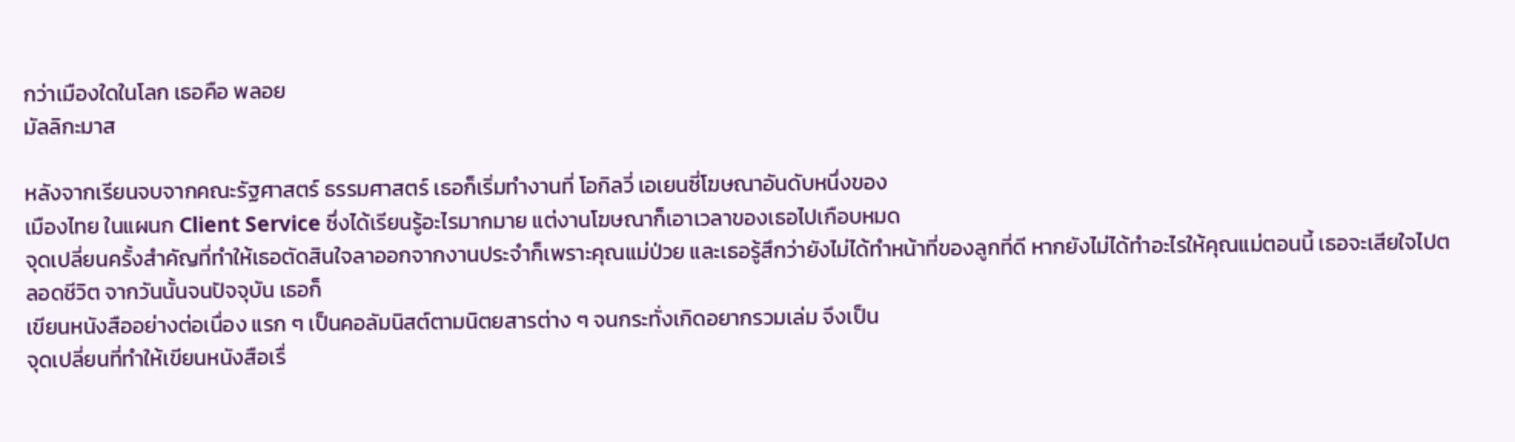กว่าเมืองใดในโลก เธอคือ พลอย
มัลลิกะมาส

หลังจากเรียนจบจากคณะรัฐศาสตร์ ธรรมศาสตร์ เธอก็เริ่มทำงานที่ โอกิลวี่ เอเยนซี่โฆษณาอันดับหนึ่งของ
เมืองไทย ในแผนก Client Service ซึ่งได้เรียนรู้อะไรมากมาย แต่งานโฆษณาก็เอาเวลาของเธอไปเกือบหมด
จุดเปลี่ยนครั้งสำคัญที่ทำให้เธอตัดสินใจลาออกจากงานประจำก็เพราะคุณแม่ป่วย และเธอรู้สึกว่ายังไม่ได้ทำหน้าที่ของลูกที่ดี หากยังไม่ได้ทำอะไรให้คุณแม่ตอนนี้ เธอจะเสียใจไปตลอดชีวิต จากวันนั้นจนปัจจุบัน เธอก็
เขียนหนังสืออย่างต่อเนื่อง แรก ๆ เป็นคอลัมนิสต์ตามนิตยสารต่าง ๆ จนกระทั่งเกิดอยากรวมเล่ม จึงเป็น
จุดเปลี่ยนที่ทำให้เขียนหนังสือเรื่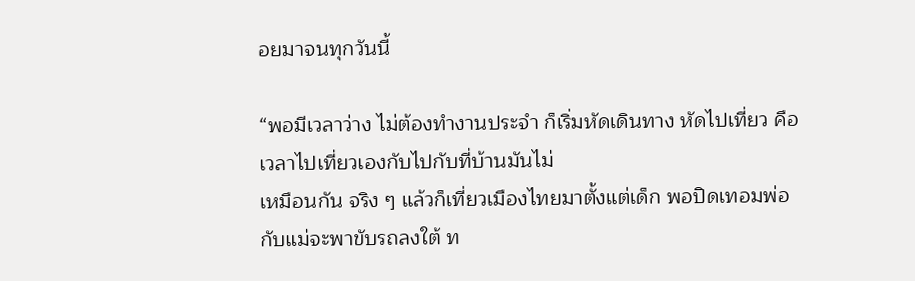อยมาจนทุกวันนี้

“พอมีเวลาว่าง ไม่ต้องทำงานประจำ ก็เริ่มหัดเดินทาง หัดไปเที่ยว คือเวลาไปเที่ยวเองกับไปกับที่บ้านมันไม่
เหมือนกัน จริง ๆ แล้วก็เที่ยวเมืองไทยมาตั้งแต่เด็ก พอปิดเทอมพ่อกับแม่จะพาขับรถลงใต้ ท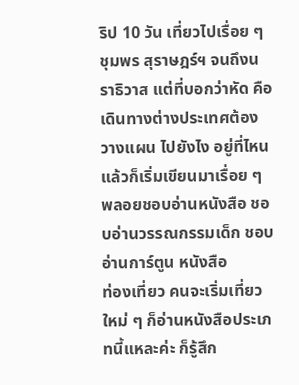ริป 10 วัน เที่ยวไปเรื่อย ๆ ชุมพร สุราษฎร์ฯ จนถึงนราธิวาส แต่ที่บอกว่าหัด คือเดินทางต่างประเทศต้องวางแผน ไปยังไง อยู่ที่ไหน แล้วก็เริ่มเขียนมาเรื่อย ๆ พลอยชอบอ่านหนังสือ ชอบอ่านวรรณกรรมเด็ก ชอบอ่านการ์ตูน หนังสือ
ท่องเที่ยว คนจะเริ่มเที่ยวใหม่ ๆ ก็อ่านหนังสือประเภทนี้แหละค่ะ ก็รู้สึก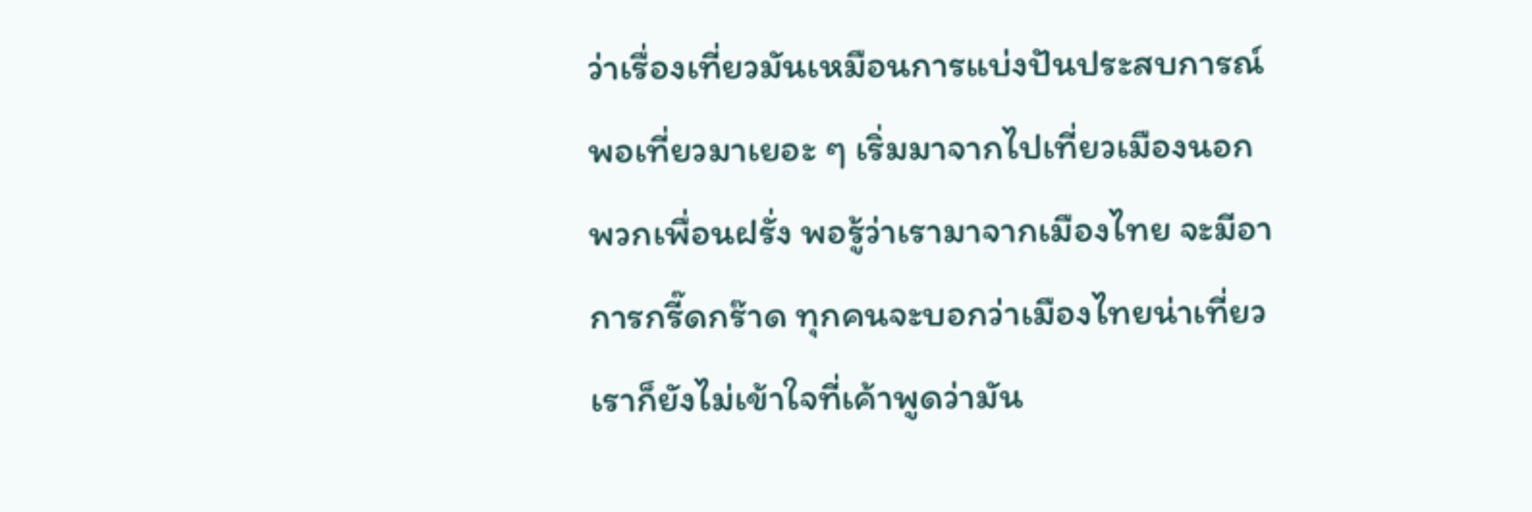ว่าเรื่องเที่ยวมันเหมือนการแบ่งปันประสบการณ์ พอเที่ยวมาเยอะ ๆ เริ่มมาจากไปเที่ยวเมืองนอก พวกเพื่อนฝรั่ง พอรู้ว่าเรามาจากเมืองไทย จะมีอาการกรี๊ดกร๊าด ทุกคนจะบอกว่าเมืองไทยน่าเที่ยว เราก็ยังไม่เข้าใจที่เค้าพูดว่ามัน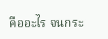คืออะไร จนกระ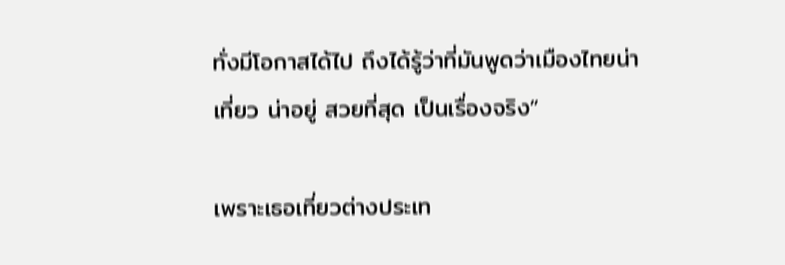ทั่งมีโอกาสได้ไป ถึงได้รู้ว่าที่มันพูดว่าเมืองไทยน่าเที่ยว น่าอยู่ สวยที่สุด เป็นเรื่องจริง”

เพราะเธอเที่ยวต่างประเท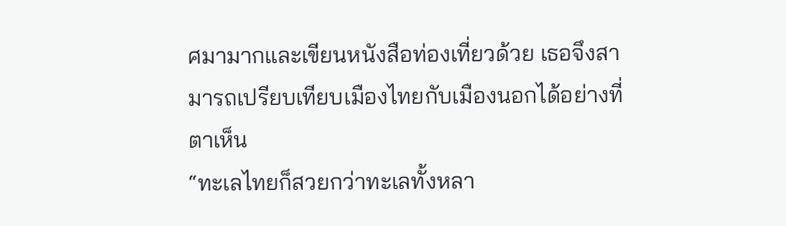ศมามากและเขียนหนังสือท่องเที่ยวด้วย เธอจึงสามารถเปรียบเทียบเมืองไทยกับเมืองนอกได้อย่างที่ตาเห็น
“ทะเลไทยก็สวยกว่าทะเลทั้งหลา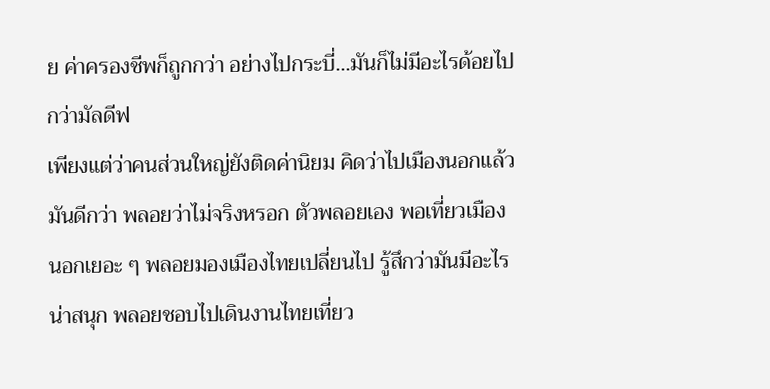ย ค่าครองชีพก็ถูกกว่า อย่างไปกระบี่...มันก็ไม่มีอะไรด้อยไปกว่ามัลดีฟ
เพียงแต่ว่าคนส่วนใหญ่ยังติดค่านิยม คิดว่าไปเมืองนอกแล้วมันดีกว่า พลอยว่าไม่จริงหรอก ตัวพลอยเอง พอเที่ยวเมืองนอกเยอะ ๆ พลอยมองเมืองไทยเปลี่ยนไป รู้สึกว่ามันมีอะไรน่าสนุก พลอยชอบไปเดินงานไทยเที่ยว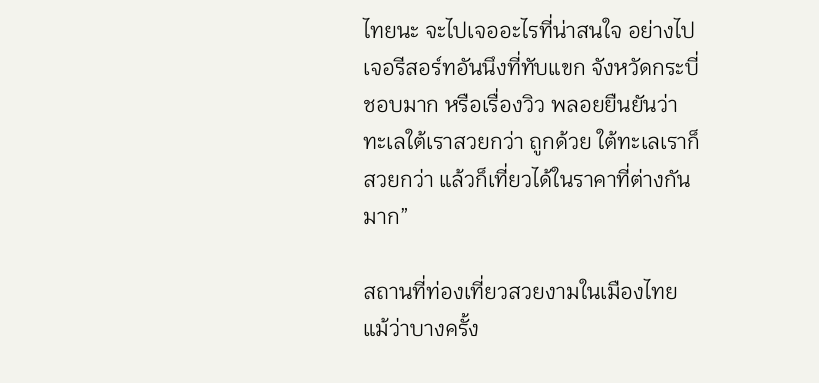ไทยนะ จะไปเจออะไรที่น่าสนใจ อย่างไปเจอรีสอร์ทอันนึงที่ทับแขก จังหวัดกระบี่ ชอบมาก หรือเรื่องวิว พลอยยืนยันว่าทะเลใต้เราสวยกว่า ถูกด้วย ใต้ทะเลเราก็สวยกว่า แล้วก็เที่ยวได้ในราคาที่ต่างกันมาก”

สถานที่ท่องเที่ยวสวยงามในเมืองไทย แม้ว่าบางครั้ง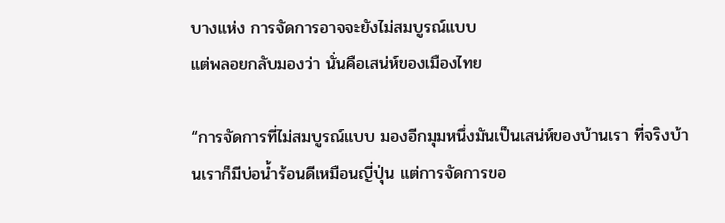บางแห่ง การจัดการอาจจะยังไม่สมบูรณ์แบบ
แต่พลอยกลับมองว่า นั่นคือเสน่ห์ของเมืองไทย

“การจัดการที่ไม่สมบูรณ์แบบ มองอีกมุมหนึ่งมันเป็นเสน่ห์ของบ้านเรา ที่จริงบ้านเราก็มีบ่อน้ำร้อนดีเหมือนญี่ปุ่น แต่การจัดการขอ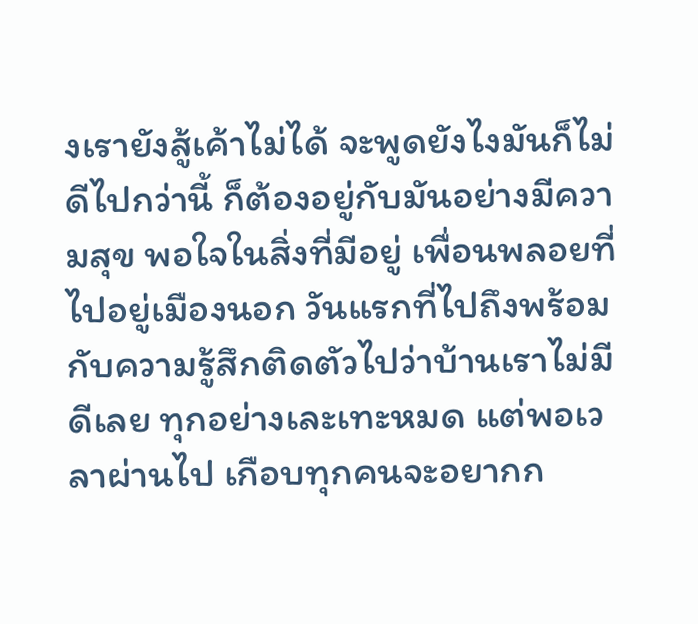งเรายังสู้เค้าไม่ได้ จะพูดยังไงมันก็ไม่ดีไปกว่านี้ ก็ต้องอยู่กับมันอย่างมีความสุข พอใจในสิ่งที่มีอยู่ เพื่อนพลอยที่ไปอยู่เมืองนอก วันแรกที่ไปถึงพร้อมกับความรู้สึกติดตัวไปว่าบ้านเราไม่มีดีเลย ทุกอย่างเละเทะหมด แต่พอเวลาผ่านไป เกือบทุกคนจะอยากก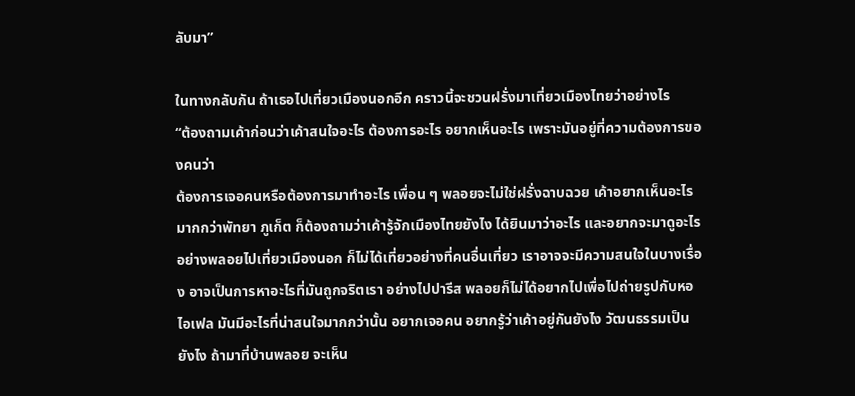ลับมา”

ในทางกลับกัน ถ้าเธอไปเที่ยวเมืองนอกอีก คราวนี้จะชวนฝรั่งมาเที่ยวเมืองไทยว่าอย่างไร
“ต้องถามเค้าก่อนว่าเค้าสนใจอะไร ต้องการอะไร อยากเห็นอะไร เพราะมันอยู่ที่ความต้องการของคนว่า
ต้องการเจอคนหรือต้องการมาทำอะไร เพื่อน ๆ พลอยจะไม่ใช่ฝรั่งฉาบฉวย เค้าอยากเห็นอะไรมากกว่าพัทยา ภูเก็ต ก็ต้องถามว่าเค้ารู้จักเมืองไทยยังไง ได้ยินมาว่าอะไร และอยากจะมาดูอะไร อย่างพลอยไปเที่ยวเมืองนอก ก็ไม่ได้เที่ยวอย่างที่คนอื่นเที่ยว เราอาจจะมีความสนใจในบางเรื่อง อาจเป็นการหาอะไรที่มันถูกจริตเรา อย่างไปปารีส พลอยก็ไม่ได้อยากไปเพื่อไปถ่ายรูปกับหอไอเฟล มันมีอะไรที่น่าสนใจมากกว่านั้น อยากเจอคน อยากรู้ว่าเค้าอยู่กันยังไง วัฒนธรรมเป็นยังไง ถ้ามาที่บ้านพลอย จะเห็น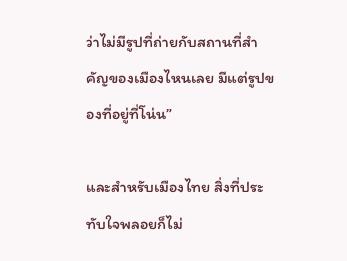ว่าไม่มีรูปที่ถ่ายกับสถานที่สำคัญของเมืองไหนเลย มีแต่รูปของที่อยู่ที่โน่น”

และสำหรับเมืองไทย สิ่งที่ประทับใจพลอยก็ไม่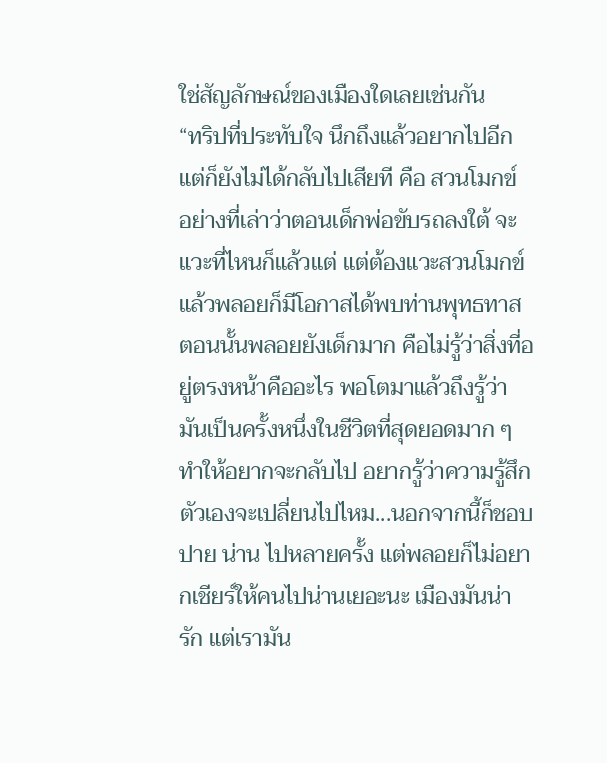ใช่สัญลักษณ์ของเมืองใดเลยเช่นกัน
“ทริปที่ประทับใจ นึกถึงแล้วอยากไปอีก แต่ก็ยังไม่ได้กลับไปเสียที คือ สวนโมกข์ อย่างที่เล่าว่าตอนเด็กพ่อขับรถลงใต้ จะแวะที่ไหนก็แล้วแต่ แต่ต้องแวะสวนโมกข์ แล้วพลอยก็มีโอกาสได้พบท่านพุทธทาส ตอนนั้นพลอยยังเด็กมาก คือไม่รู้ว่าสิ่งที่อยู่ตรงหน้าคืออะไร พอโตมาแล้วถึงรู้ว่ามันเป็นครั้งหนึ่งในชีวิตที่สุดยอดมาก ๆ ทำให้อยากจะกลับไป อยากรู้ว่าความรู้สึกตัวเองจะเปลี่ยนไปไหม...นอกจากนี้ก็ชอบปาย น่าน ไปหลายครั้ง แต่พลอยก็ไม่อยากเชียร์ให้คนไปน่านเยอะนะ เมืองมันน่ารัก แต่เรามัน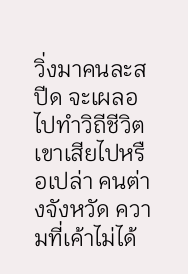วิ่งมาคนละสปีด จะเผลอไปทำวิถีชีวิตเขาเสียไปหรือเปล่า คนต่างจังหวัด ความที่เค้าไม่ได้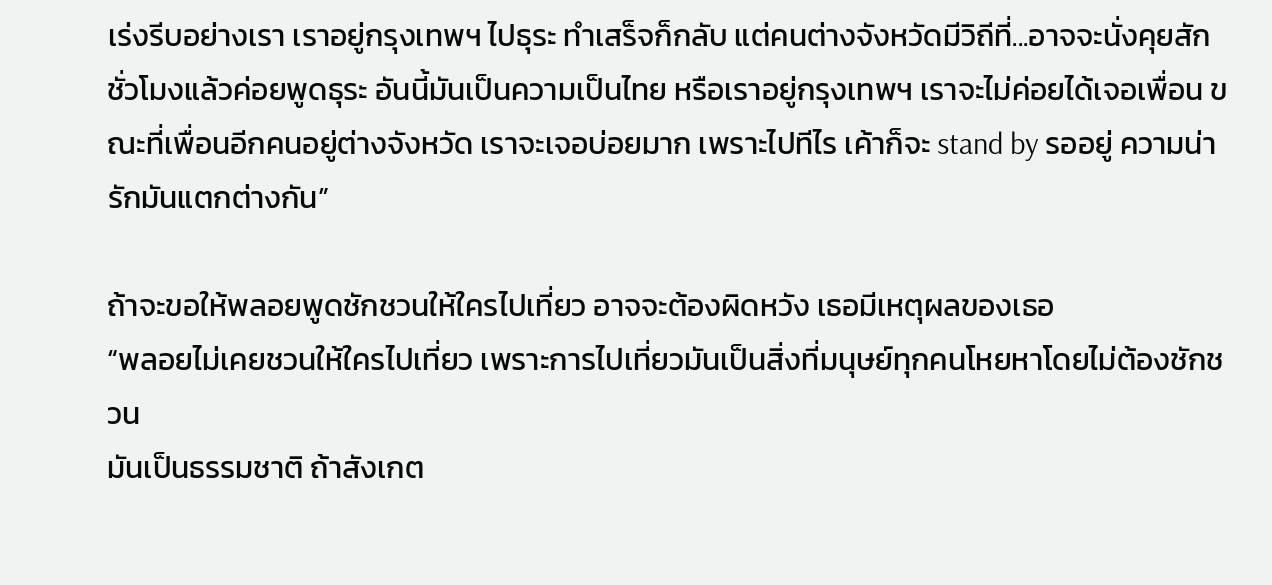เร่งรีบอย่างเรา เราอยู่กรุงเทพฯ ไปธุระ ทำเสร็จก็กลับ แต่คนต่างจังหวัดมีวิถีที่...อาจจะนั่งคุยสักชั่วโมงแล้วค่อยพูดธุระ อันนี้มันเป็นความเป็นไทย หรือเราอยู่กรุงเทพฯ เราจะไม่ค่อยได้เจอเพื่อน ขณะที่เพื่อนอีกคนอยู่ต่างจังหวัด เราจะเจอบ่อยมาก เพราะไปทีไร เค้าก็จะ stand by รออยู่ ความน่ารักมันแตกต่างกัน”

ถ้าจะขอให้พลอยพูดชักชวนให้ใครไปเที่ยว อาจจะต้องผิดหวัง เธอมีเหตุผลของเธอ
“พลอยไม่เคยชวนให้ใครไปเที่ยว เพราะการไปเที่ยวมันเป็นสิ่งที่มนุษย์ทุกคนโหยหาโดยไม่ต้องชักชวน
มันเป็นธรรมชาติ ถ้าสังเกต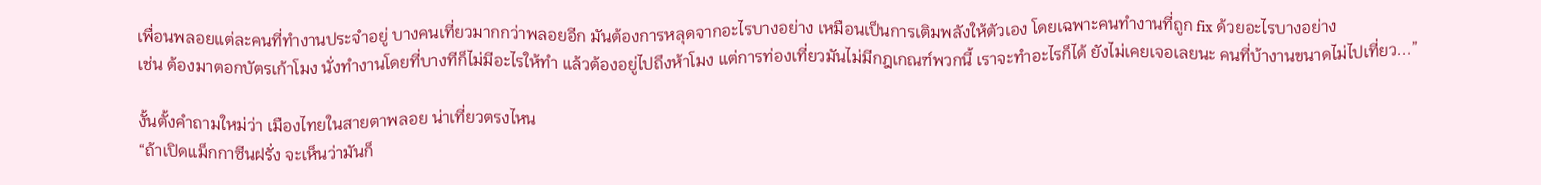เพื่อนพลอยแต่ละคนที่ทำงานประจำอยู่ บางคนเที่ยวมากกว่าพลอยอีก มันต้องการหลุดจากอะไรบางอย่าง เหมือนเป็นการเติมพลังให้ตัวเอง โดยเฉพาะคนทำงานที่ถูก fix ด้วยอะไรบางอย่าง
เช่น ต้องมาตอกบัตรเก้าโมง นั่งทำงานโดยที่บางทีก็ไม่มีอะไรให้ทำ แล้วต้องอยู่ไปถึงห้าโมง แต่การท่องเที่ยวมันไม่มีกฎเกณฑ์พวกนี้ เราจะทำอะไรก็ได้ ยังไม่เคยเจอเลยนะ คนที่บ้างานขนาดไม่ไปเที่ยว...”

งั้นตั้งคำถามใหม่ว่า เมืองไทยในสายตาพลอย น่าเที่ยวตรงไหน
“ถ้าเปิดแม็กกาซีนฝรั่ง จะเห็นว่ามันก็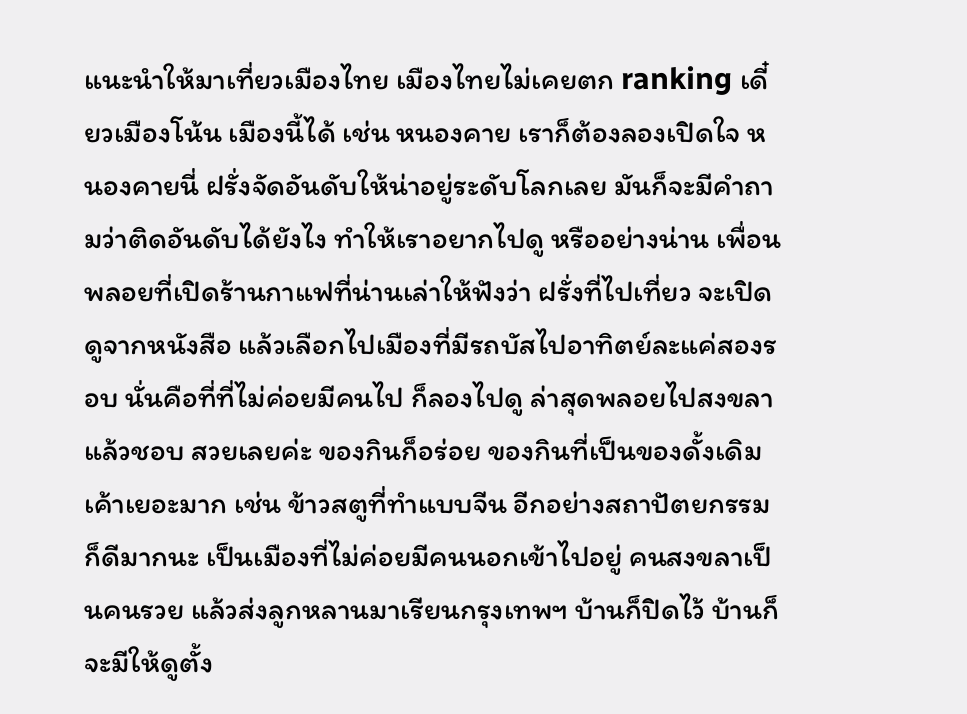แนะนำให้มาเที่ยวเมืองไทย เมืองไทยไม่เคยตก ranking เดี๋ยวเมืองโน้น เมืองนี้ได้ เช่น หนองคาย เราก็ต้องลองเปิดใจ หนองคายนี่ ฝรั่งจัดอันดับให้น่าอยู่ระดับโลกเลย มันก็จะมีคำถามว่าติดอันดับได้ยังไง ทำให้เราอยากไปดู หรืออย่างน่าน เพื่อนพลอยที่เปิดร้านกาแฟที่น่านเล่าให้ฟังว่า ฝรั่งที่ไปเที่ยว จะเปิดดูจากหนังสือ แล้วเลือกไปเมืองที่มีรถบัสไปอาทิตย์ละแค่สองรอบ นั่นคือที่ที่ไม่ค่อยมีคนไป ก็ลองไปดู ล่าสุดพลอยไปสงขลาแล้วชอบ สวยเลยค่ะ ของกินก็อร่อย ของกินที่เป็นของดั้งเดิมเค้าเยอะมาก เช่น ข้าวสตูที่ทำแบบจีน อีกอย่างสถาปัตยกรรมก็ดีมากนะ เป็นเมืองที่ไม่ค่อยมีคนนอกเข้าไปอยู่ คนสงขลาเป็นคนรวย แล้วส่งลูกหลานมาเรียนกรุงเทพฯ บ้านก็ปิดไว้ บ้านก็จะมีให้ดูตั้ง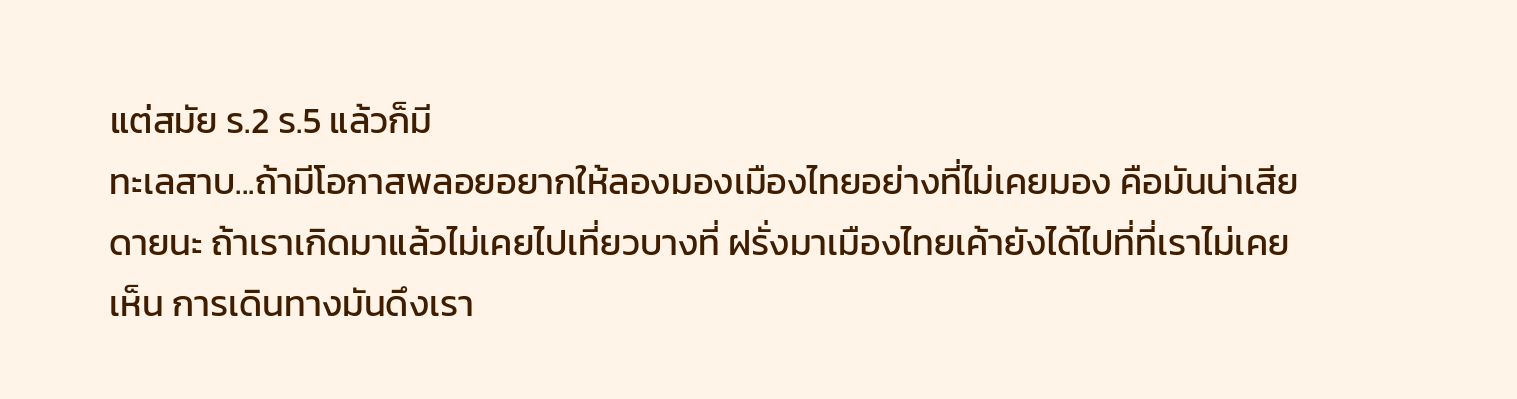แต่สมัย ร.2 ร.5 แล้วก็มี
ทะเลสาบ...ถ้ามีโอกาสพลอยอยากให้ลองมองเมืองไทยอย่างที่ไม่เคยมอง คือมันน่าเสียดายนะ ถ้าเราเกิดมาแล้วไม่เคยไปเที่ยวบางที่ ฝรั่งมาเมืองไทยเค้ายังได้ไปที่ที่เราไม่เคยเห็น การเดินทางมันดึงเรา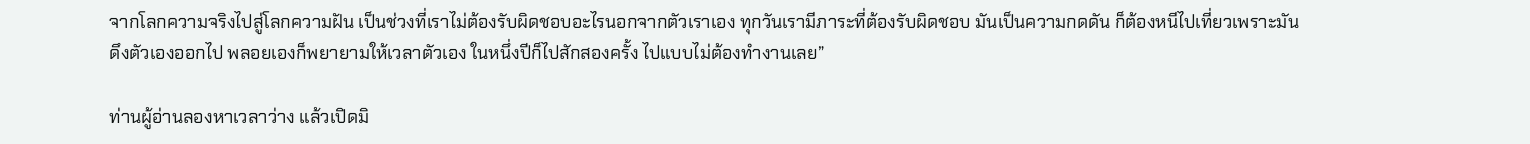จากโลกความจริงไปสู่โลกความฝัน เป็นช่วงที่เราไม่ต้องรับผิดชอบอะไรนอกจากตัวเราเอง ทุกวันเรามีภาระที่ต้องรับผิดชอบ มันเป็นความกดดัน ก็ต้องหนีไปเที่ยวเพราะมันดึงตัวเองออกไป พลอยเองก็พยายามให้เวลาตัวเอง ในหนึ่งปีก็ไปสักสองครั้ง ไปแบบไม่ต้องทำงานเลย”

ท่านผู้อ่านลองหาเวลาว่าง แล้วเปิดมิ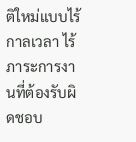ติใหม่แบบไร้กาลเวลา ไร้ภาระการงานที่ต้องรับผิดชอบ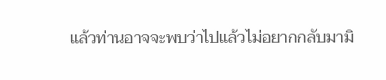แล้วท่านอาจจะพบว่าไปแล้วไม่อยากกลับมามิ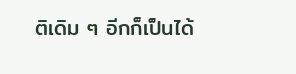ติเดิม ๆ อีกก็เป็นได้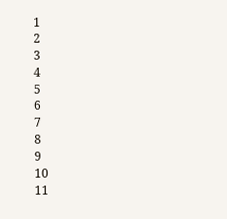1
2
3
4
5
6
7
8
9
10
11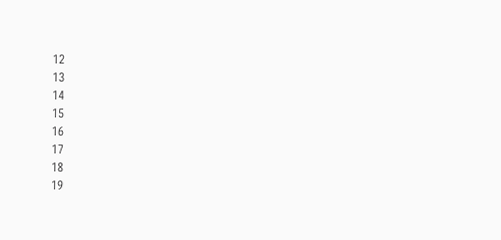12
13
14
15
16
17
18
19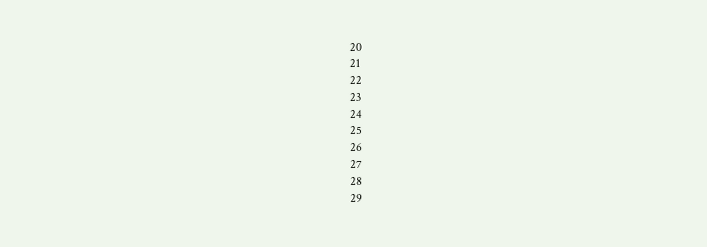20
21
22
23
24
25
26
27
28
29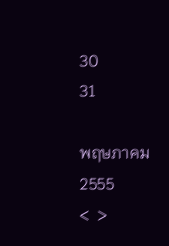30
31

พฤษภาคม
2555
<  >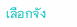เลือกจัง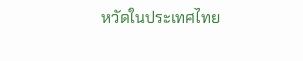หวัดในประเทศไทย